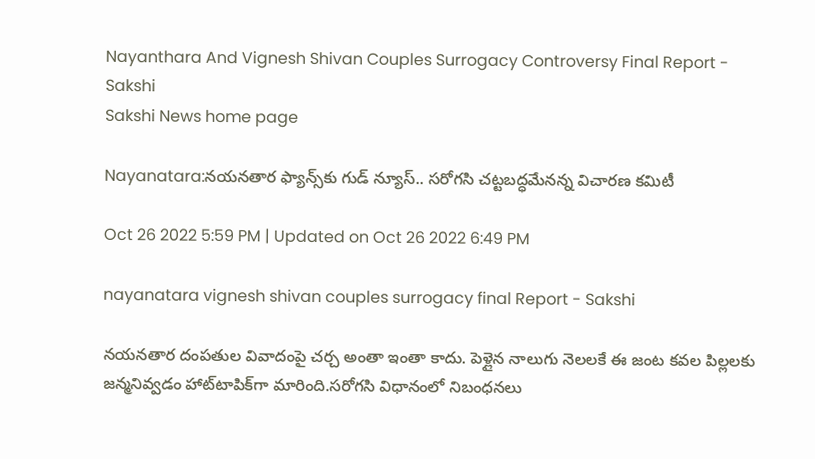Nayanthara And Vignesh Shivan Couples Surrogacy Controversy Final Report - Sakshi
Sakshi News home page

Nayanatara:నయనతార ఫ్యాన్స్‌కు గుడ్ న్యూస్.. సరోగసి చట్టబద్ధమేనన్న విచారణ కమిటీ

Oct 26 2022 5:59 PM | Updated on Oct 26 2022 6:49 PM

nayanatara vignesh shivan couples surrogacy final Report - Sakshi

నయనతార దంపతుల వివాదంపై చర్చ అంతా ఇంతా కాదు. పెళ్లైన నాలుగు నెలలకే ఈ జంట కవల పిల్లలకు జన్మనివ్వడం హాట్‌టాపిక్‌గా మారింది.సరోగసి విధానంలో నిబంధనలు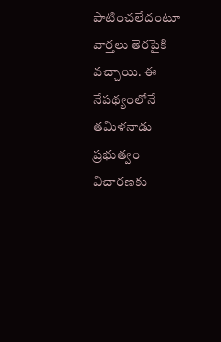పాటించలేదంటూ వార్తలు తెరపైకి వచ్చాయి. ఈ నేపథ్యంలోనే తమిళనాడు ప్రభుత్వం విచారణకు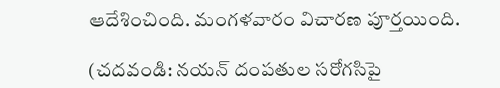ఆదేశించింది. మంగళవారం విచారణ పూర్తయింది.

(చదవండి: నయన్‌ దంపతుల సరోగసిపై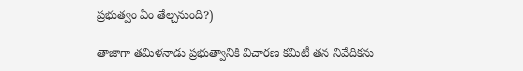ప్రభుత్వం ఏం తేల్చనుంది?)

తాజాగా తమిళనాడు ప్రభుత్వానికి విచారణ కమిటీ తన నివేదికను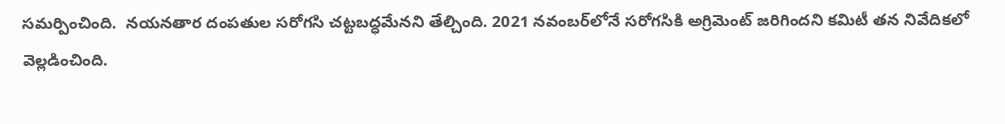సమర్పించింది.  నయనతార దంపతుల సరోగసి చట్టబద్ధమేనని తేల్చింది. 2021 నవంబర్‌లోనే సరోగసికి అగ్రిమెంట్ జరిగిందని కమిటీ తన నివేదికలో వెల్లడించింది.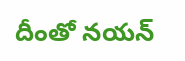దీంతో నయన్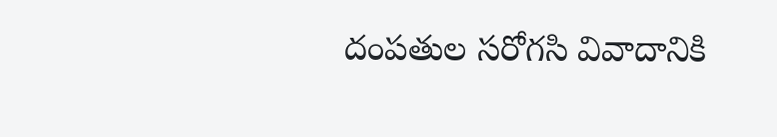దంపతుల సరోగసి వివాదానికి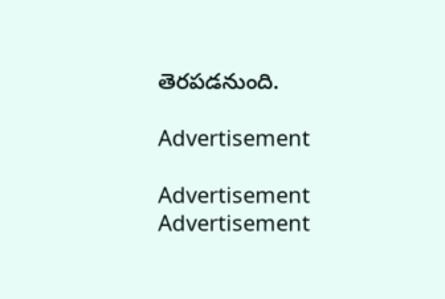తెరపడనుంది.

Advertisement

Advertisement
Advertisement